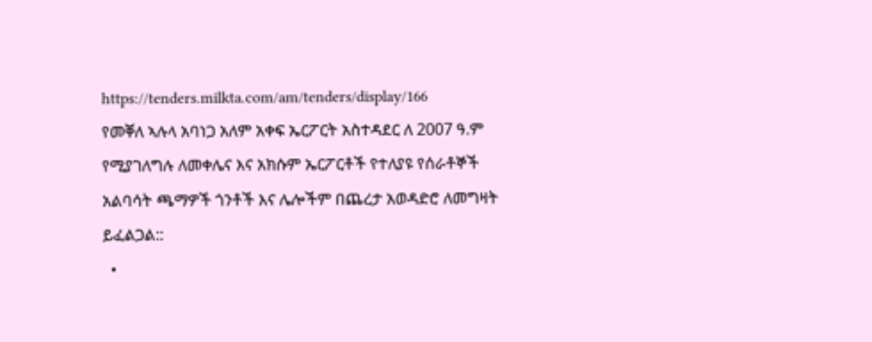https://tenders.milkta.com/am/tenders/display/166
የመቐለ ኣሉላ አባነጋ አለም አቀፍ ኤርፖርት አስተዳደር ለ 2007 ዓ.ም የሚያገለግሉ ለመቀሌና እና አክሱም ኤርፖርቶች የተለያዩ የሰራቶኞች አልባሳት ጫማዎች ጎንቶች እና ሌሎችም በጨረታ አወዳድሮ ለመግዛት ይፈልጋል::
  •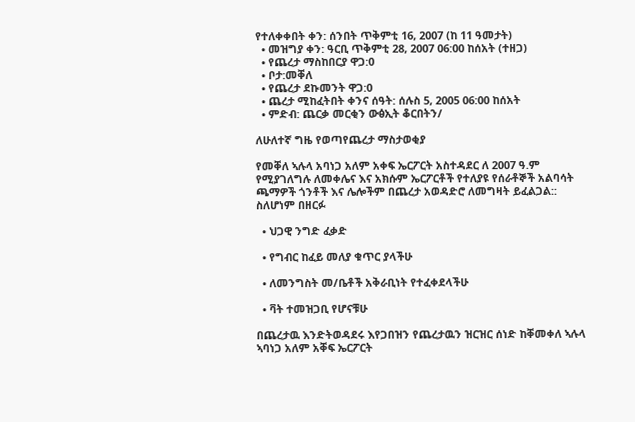የተለቀቀበት ቀን: ሰንበት ጥቅምቲ 16, 2007 (ከ 11 ዓመታት)
  • መዝግያ ቀን: ዓርቢ ጥቅምቲ 28, 2007 06:00 ከሰአት (ተዘጋ)
  • የጨረታ ማስከበርያ ዋጋ:0
  • ቦታ:መቐለ
  • የጨረታ ደኩመንት ዋጋ:0
  • ጨረታ ሚከፈትበት ቀንና ሰዓት: ሰሉስ 5, 2005 06:00 ከሰአት
  • ምድብ: ጨርቃ መርቂን ውፅኢት ቆርበትን/

ለሁለተኛ ግዜ የወጣየጨረታ ማስታወቂያ

የመቐለ ኣሉላ አባነጋ አለም አቀፍ ኤርፖርት አስተዳደር ለ 2007 ዓ.ም የሚያገለግሉ ለመቀሌና እና አክሱም ኤርፖርቶች የተለያዩ የሰራቶኞች አልባሳት ጫማዎች ጎንቶች እና ሌሎችም በጨረታ አወዳድሮ ለመግዛት ይፈልጋል:: ስለሆነም በዘርፉ

  • ህጋዊ ንግድ ፈቃድ

  • የግብር ከፈይ መለያ ቁጥር ያላችሁ

  • ለመንግስት መ/ቤቶች አቅራቢነት የተፈቀደላችሁ

  • ቫት ተመዝጋቢ የሆናቹሁ

በጨረታዉ እንድትወዳደሩ እየጋበዝን የጨረታዉን ዝርዝር ሰነድ ከቐመቀለ ኣሉላ ኣባነጋ አለም አቐፍ ኤርፖርት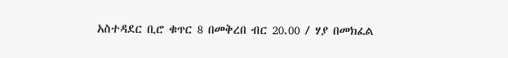አስተዳደር ቢሮ ቁጥር 8 በመቅረበ ብር 20.00 / ሃያ በመክፈል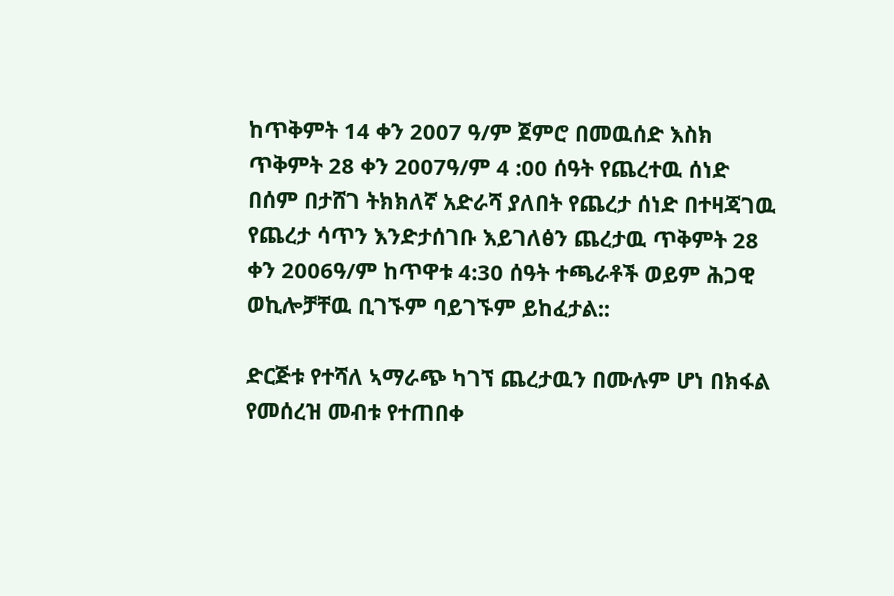ከጥቅምት 14 ቀን 2007 ዓ/ም ጀምሮ በመዉሰድ እስክ ጥቅምት 28 ቀን 2007ዓ/ም 4 :00 ሰዓት የጨረተዉ ሰነድ በሰም በታሸገ ትክክለኛ አድራሻ ያለበት የጨረታ ሰነድ በተዛጃገዉ የጨረታ ሳጥን እንድታሰገቡ እይገለፅን ጨረታዉ ጥቅምት 28 ቀን 2006ዓ/ም ከጥዋቱ 4:30 ሰዓት ተጫራቶች ወይም ሕጋዊ ወኪሎቻቸዉ ቢገኙም ባይገኙም ይከፈታል::

ድርጅቱ የተሻለ ኣማራጭ ካገኘ ጨረታዉን በሙሉም ሆነ በክፋል የመሰረዝ መብቱ የተጠበቀ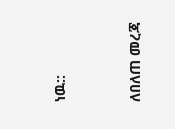ነዉ::


ለበለጠ መረጃ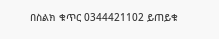በስልክ ቁጥር 0344421102 ይጠይቁ